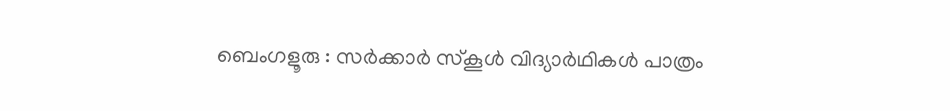ബെംഗളൂരു : സർക്കാർ സ്കൂൾ വിദ്യാർഥികൾ പാത്രം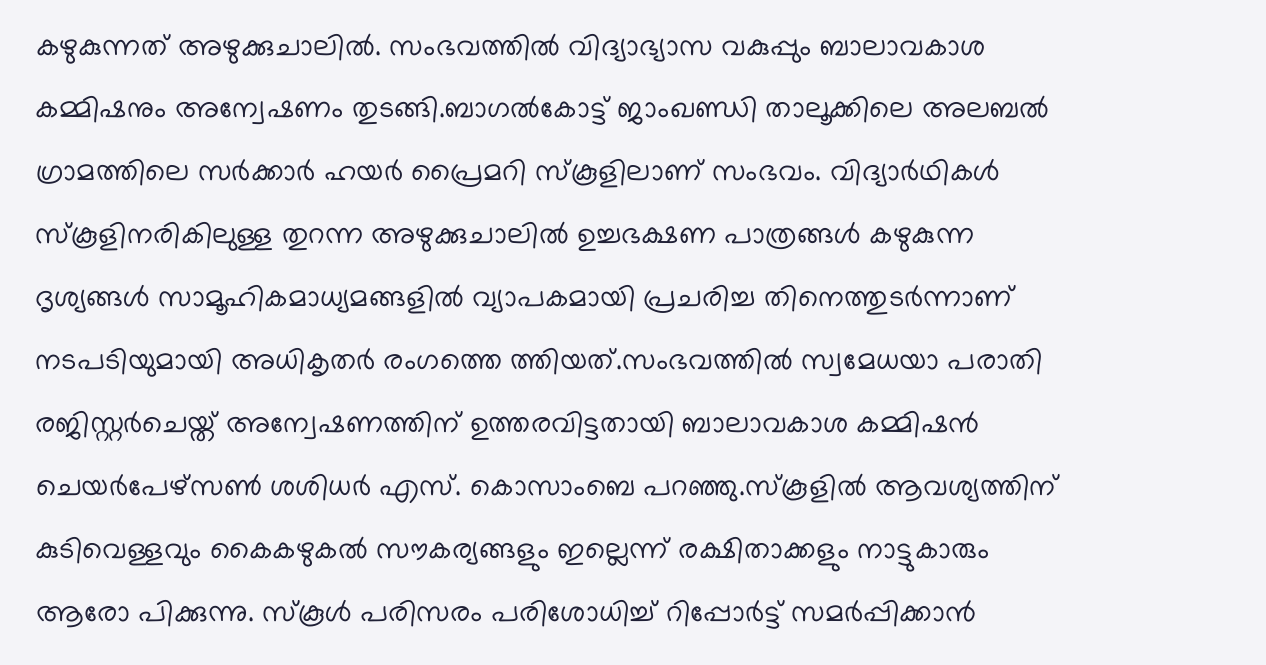കഴുകുന്നത് അഴുക്കുചാലിൽ. സംഭവത്തിൽ വിദ്യാഭ്യാസ വകുപ്പും ബാലാവകാശ കമ്മിഷനും അന്വേഷണം തുടങ്ങി.ബാഗൽകോട്ട് ജാംഖണ്ഡി താലൂക്കിലെ അലബൽ ഗ്രാമത്തിലെ സർക്കാർ ഹയർ പ്രൈമറി സ്കൂളിലാണ് സംഭവം. വിദ്യാർഥികൾ സ്കൂളിനരികിലുള്ള തുറന്ന അഴുക്കുചാലിൽ ഉച്ചഭക്ഷണ പാത്രങ്ങൾ കഴുകുന്ന ദൃശ്യങ്ങൾ സാമൂഹികമാധ്യമങ്ങളിൽ വ്യാപകമായി പ്രചരിച്ച തിനെത്തുടർന്നാണ് നടപടിയുമായി അധികൃതർ രംഗത്തെ ത്തിയത്.സംഭവത്തിൽ സ്വമേധയാ പരാതി രജിസ്റ്റർചെയ്ത് അന്വേഷണത്തിന് ഉത്തരവിട്ടതായി ബാലാവകാശ കമ്മിഷൻ ചെയർപേഴ്സൺ ശശിധർ എസ്. കൊസാംബെ പറഞ്ഞു.സ്കൂളിൽ ആവശ്യത്തിന് കുടിവെള്ളവും കൈകഴുകൽ സൗകര്യങ്ങളും ഇല്ലെന്ന് രക്ഷിതാക്കളും നാട്ടുകാരും ആരോ പിക്കുന്നു. സ്കൂൾ പരിസരം പരിശോധിച്ച് റിപ്പോർട്ട് സമർപ്പിക്കാൻ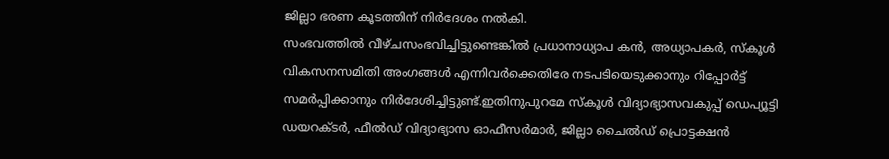ജില്ലാ ഭരണ കൂടത്തിന് നിർദേശം നൽകി.
സംഭവത്തിൽ വീഴ്ചസംഭവിച്ചിട്ടുണ്ടെങ്കിൽ പ്രധാനാധ്യാപ കൻ, അധ്യാപകർ, സ്കൂൾ വികസനസമിതി അംഗങ്ങൾ എന്നിവർക്കെതിരേ നടപടിയെടുക്കാനും റിപ്പോർട്ട് സമർപ്പിക്കാനും നിർദേശിച്ചിട്ടുണ്ട്.ഇതിനുപുറമേ സ്കൂൾ വിദ്യാഭ്യാസവകുപ്പ് ഡെപ്യൂട്ടി ഡയറക്ടർ, ഫീൽഡ് വിദ്യാഭ്യാസ ഓഫീസർമാർ, ജില്ലാ ചൈൽഡ് പ്രൊട്ടക്ഷൻ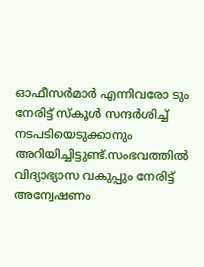ഓഫീസർമാർ എന്നിവരോ ടും നേരിട്ട് സ്കൂൾ സന്ദർശിച്ച് നടപടിയെടുക്കാനും അറിയിച്ചിട്ടുണ്ട്.സംഭവത്തിൽ വിദ്യാഭ്യാസ വകുപ്പും നേരിട്ട് അന്വേഷണം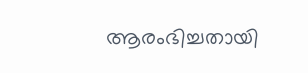ആരംഭിച്ചതായി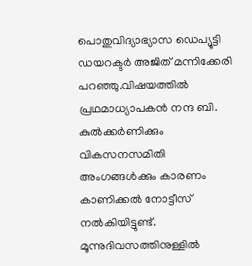പൊതുവിദ്യാഭ്യാസ ഡെപ്യൂട്ടി ഡയറക്ടർ അജിത് മന്നിക്കേരി പറഞ്ഞു.വിഷയത്തിൽ പ്രഥമാധ്യാപകൻ നന്ദ ബി. കുൽക്കർണിക്കും വികസനസമിതി അംഗങ്ങൾക്കും കാരണം കാണിക്കൽ നോട്ടീസ് നൽകിയിട്ടുണ്ട്. മൂന്നുദിവസത്തിനുള്ളിൽ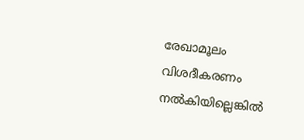രേഖാമൂലം വിശദീകരണം നൽകിയില്ലെങ്കിൽ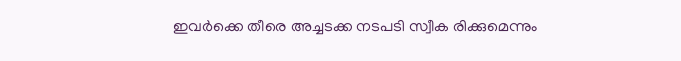ഇവർക്കെ തീരെ അച്ചടക്ക നടപടി സ്വീക രിക്കുമെന്നും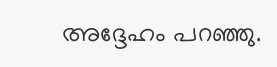അദ്ദേഹം പറഞ്ഞു.